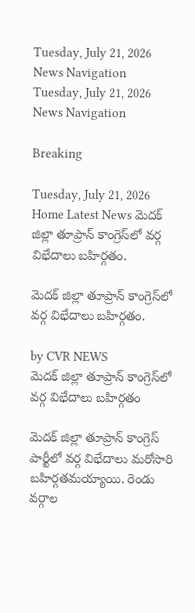Tuesday, July 21, 2026
News Navigation
Tuesday, July 21, 2026
News Navigation

Breaking

Tuesday, July 21, 2026
Home Latest News మెదక్ జిల్లా తూప్రాన్ కాంగ్రెస్‌లో వర్గ విభేదాలు బహిర్గతం.

మెదక్ జిల్లా తూప్రాన్ కాంగ్రెస్‌లో వర్గ విభేదాలు బహిర్గతం.

by CVR NEWS
మెదక్ జిల్లా తూప్రాన్ కాంగ్రెస్‌లో వర్గ విభేదాలు బహిర్గతం

మెదక్ జిల్లా తూప్రాన్ కాంగ్రెస్ పార్టీలో వర్గ విభేదాలు మరోసారి బహిర్గతమయ్యాయి. రెండు వర్గాల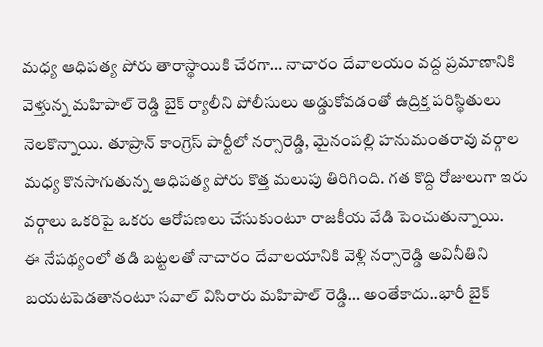మధ్య ఆధిపత్య పోరు తారాస్థాయికి చేరగా… నాచారం దేవాలయం వద్ద ప్రమాణానికి వెళ్తున్న మహిపాల్ రెడ్డి బైక్ ర్యాలీని పోలీసులు అడ్డుకోవడంతో ఉద్రిక్త పరిస్థితులు నెలకొన్నాయి. తూప్రాన్ కాంగ్రెస్ పార్టీలో నర్సారెడ్డి, మైనంపల్లి హనుమంతరావు వర్గాల మధ్య కొనసాగుతున్న ఆధిపత్య పోరు కొత్త మలుపు తిరిగింది. గత కొద్ది రోజులుగా ఇరు వర్గాలు ఒకరిపై ఒకరు ఆరోపణలు చేసుకుంటూ రాజకీయ వేడి పెంచుతున్నాయి.
ఈ నేపథ్యంలో తడి బట్టలతో నాచారం దేవాలయానికి వెళ్లి నర్సారెడ్డి అవినీతిని బయటపెడతానంటూ సవాల్ విసిరారు మహిపాల్ రెడ్డి… అంతేకాదు..భారీ బైక్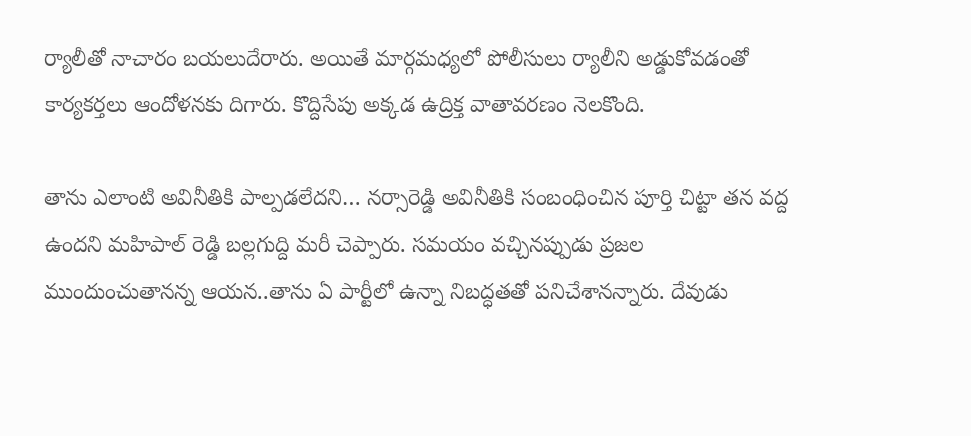ర్యాలీతో నాచారం బయలుదేరారు. అయితే మార్గమధ్యలో పోలీసులు ర్యాలీని అడ్డుకోవడంతో కార్యకర్తలు ఆందోళనకు దిగారు. కొద్దిసేపు అక్కడ ఉద్రిక్త వాతావరణం నెలకొంది.

తాను ఎలాంటి అవినీతికి పాల్పడలేదని… నర్సారెడ్డి అవినీతికి సంబంధించిన పూర్తి చిట్టా తన వద్ద ఉందని మహిపాల్ రెడ్డి బల్లగుద్ది మరీ చెప్పారు. సమయం వచ్చినప్పుడు ప్రజల ముందుంచుతానన్న ఆయన..తాను ఏ పార్టీలో ఉన్నా నిబద్ధతతో పనిచేశానన్నారు. దేవుడు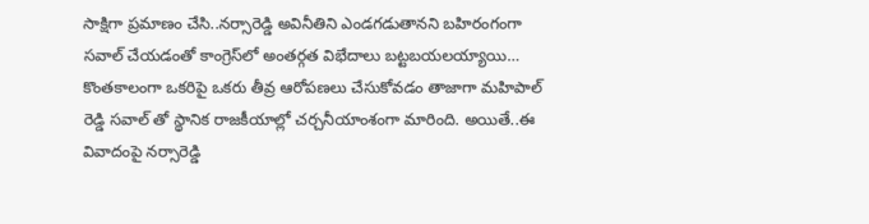సాక్షిగా ప్రమాణం చేసి..నర్సారెడ్డి అవినీతిని ఎండగడుతానని బహిరంగంగా సవాల్ చేయడంతో కాంగ్రెస్‌లో అంతర్గత విభేదాలు బట్టబయలయ్యాయి… కొంతకాలంగా ఒకరిపై ఒకరు తీవ్ర ఆరోపణలు చేసుకోవడం తాజాగా మహిపాల్ రెడ్డి సవాల్ తో స్థానిక రాజకీయాల్లో చర్చనీయాంశంగా మారింది. అయితే..ఈ వివాదంపై నర్సారెడ్డి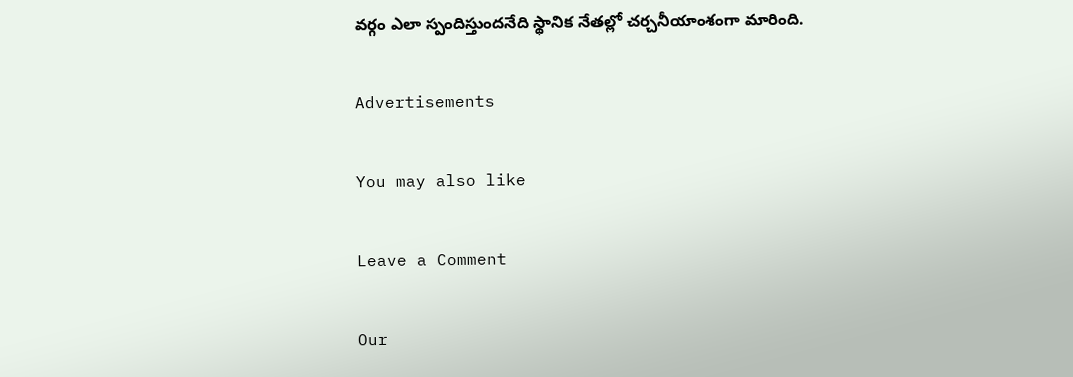వర్గం ఎలా స్పందిస్తుందనేది స్థానిక నేతల్లో చర్చనీయాంశంగా మారింది.

Advertisements

You may also like

Leave a Comment

Our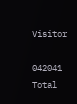Visitor

042041
Total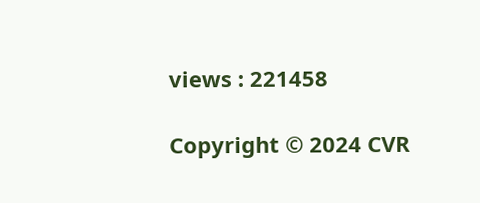views : 221458

Copyright © 2024 CVR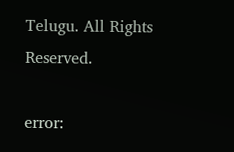Telugu. All Rights Reserved.

error: